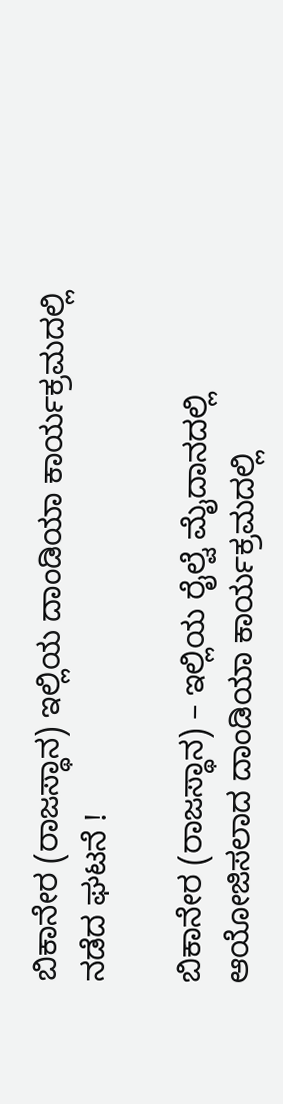ಬಿಕಾನೇರ (ರಾಜಸ್ಥಾನ) ಇಲ್ಲಿಯ ದಾಂಡಿಯಾ ಕಾರ್ಯಕ್ರಮದಲ್ಲಿ ನಡೆದ ಘಟನೆ !

ಬಿಕಾನೇರ (ರಾಜಸ್ಥಾನ) – ಇಲ್ಲಿಯ ರೈಲ್ವೆ ಮೈದಾನದಲ್ಲಿ ಆಯೋಜಿಸಲಾದ ದಾಂಡಿಯಾ ಕಾರ್ಯಕ್ರಮದಲ್ಲಿ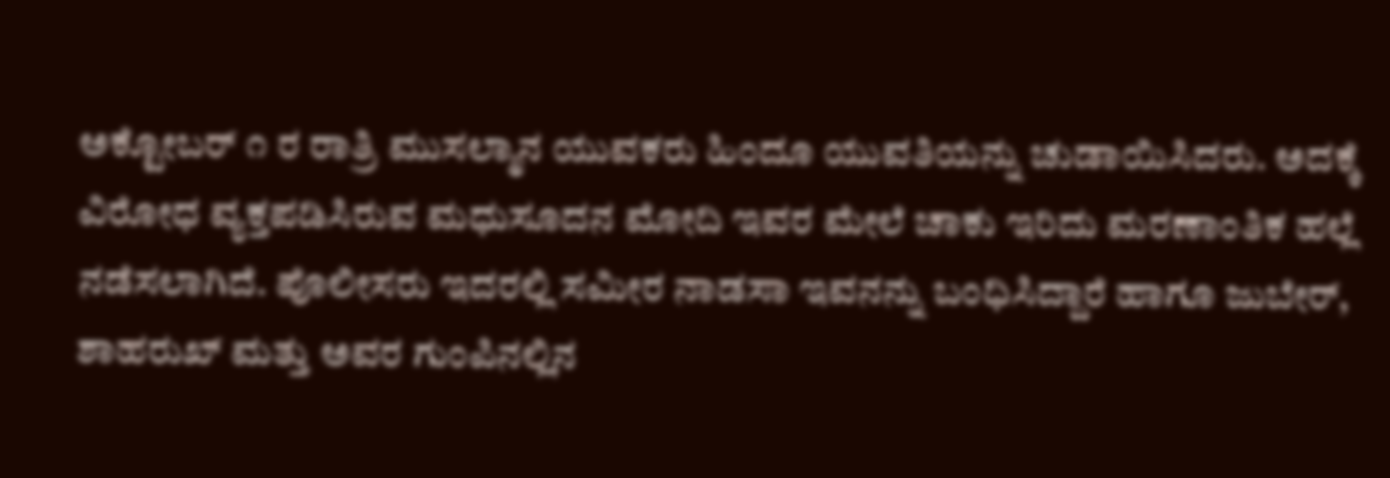ಅಕ್ಟೋಬರ್ ೧ ರ ರಾತ್ರಿ ಮುಸಲ್ಮಾನ ಯುವಕರು ಹಿಂದೂ ಯುವತಿಯನ್ನು ಚುಡಾಯಿಸಿದರು. ಅದಕ್ಕೆ ವಿರೋಧ ವ್ಯಕ್ತಪಡಿಸಿರುವ ಮಧುಸೂದನ ಮೋದಿ ಇವರ ಮೇಲೆ ಚಾಕು ಇರಿದು ಮರಣಾಂತಿಕ ಹಲ್ಲೆ ನಡೆಸಲಾಗಿದೆ. ಪೊಲೀಸರು ಇದರಲ್ಲಿ ಸಮೀರ ನಾಡಸಾ ಇವನನ್ನು ಬಂಧಿಸಿದ್ದಾರೆ ಹಾಗೂ ಜುಬೇರ್, ಶಾಹರುಖ್ ಮತ್ತು ಅವರ ಗುಂಪಿನಲ್ಲಿನ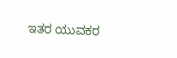ಇತರ ಯುವಕರ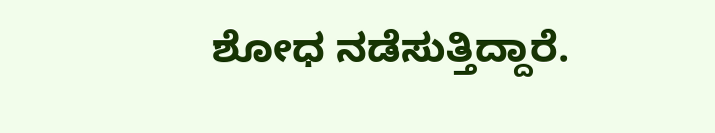ಶೋಧ ನಡೆಸುತ್ತಿದ್ದಾರೆ.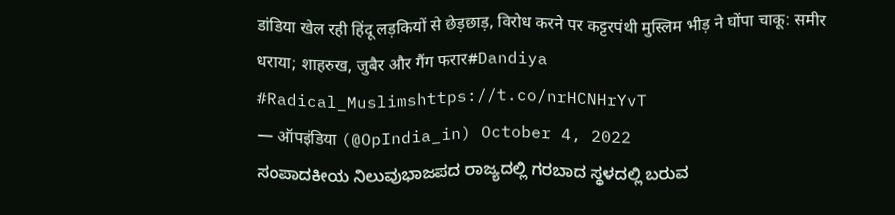डांडिया खेल रही हिंदू लड़कियों से छेड़छाड़, विरोध करने पर कट्टरपंथी मुस्लिम भीड़ ने घोंपा चाकू: समीर धराया; शाहरुख, जुबैर और गैंग फरार#Dandiya #Radical_Muslimshttps://t.co/nrHCNHrYvT
— ऑपइंडिया (@OpIndia_in) October 4, 2022
ಸಂಪಾದಕೀಯ ನಿಲುವುಭಾಜಪದ ರಾಜ್ಯದಲ್ಲಿ ಗರಬಾದ ಸ್ಥಳದಲ್ಲಿ ಬರುವ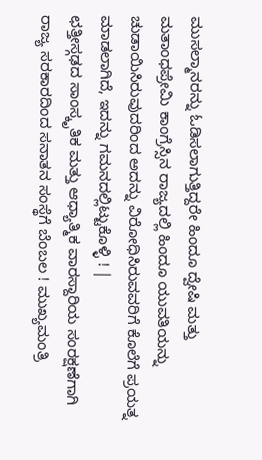ಮುಸಲ್ಮಾನರನ್ನು ಓಡಿಸಲಾಗುತ್ತಿದ್ದರೇ ಹಿಂದೂ ದ್ವೇಷಿ ಮತ್ತು ಮತಾಂಧಪ್ರೇಮಿ ಕಾಂಗ್ರೆಸ್ಸಿನ ರಾಜ್ಯದಲ್ಲಿ ಹಿಂದೂ ಯುವತಿಯನ್ನು ಚುಡಾಯಿಸಿರುವುದರಿಂದ ಅದನ್ನು ವಿರೋಧಿಸಿರುವವರಿಗೆ ಕೊಲೆಗೆ ಪ್ರಯತ್ನ ಮಾಡಲಾಗಿದೆ, ಇದನ್ನು ಗಮನದಲ್ಲಿಟ್ಟುಕೊಳ್ಳಿ ! |
ಛತ್ತೀಸ್ಗಢದ ಸಾಂಸ್ಕೃತಿಕ ಮತ್ತು ಆಧ್ಯಾತ್ಮಿಕ ವಾರಸ್ದಾರಿಯ ಸಂರಕ್ಷಣೆಗಾಗಿ ರಾಜ್ಯ ಸರಕಾರದಿಂದ ಸನಾತನ ಸಂಸ್ಥೆಗೆ ಬೆಂಬಲ ! ಮುಖ್ಯಮಂತ್ರಿ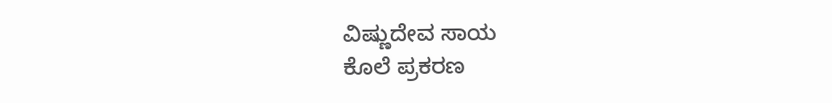ವಿಷ್ಣುದೇವ ಸಾಯ
ಕೊಲೆ ಪ್ರಕರಣ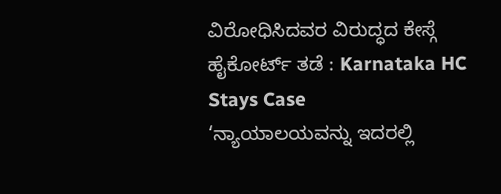ವಿರೋಧಿಸಿದವರ ವಿರುದ್ಧದ ಕೇಸ್ಗೆ ಹೈಕೋರ್ಟ್ ತಡೆ : Karnataka HC Stays Case
‘ನ್ಯಾಯಾಲಯವನ್ನು ಇದರಲ್ಲಿ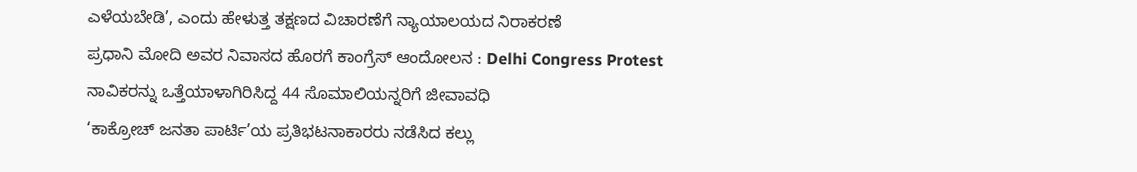ಎಳೆಯಬೇಡಿ’, ಎಂದು ಹೇಳುತ್ತ ತಕ್ಷಣದ ವಿಚಾರಣೆಗೆ ನ್ಯಾಯಾಲಯದ ನಿರಾಕರಣೆ
ಪ್ರಧಾನಿ ಮೋದಿ ಅವರ ನಿವಾಸದ ಹೊರಗೆ ಕಾಂಗ್ರೆಸ್ ಆಂದೋಲನ : Delhi Congress Protest
ನಾವಿಕರನ್ನು ಒತ್ತೆಯಾಳಾಗಿರಿಸಿದ್ದ 44 ಸೊಮಾಲಿಯನ್ನರಿಗೆ ಜೀವಾವಧಿ
‘ಕಾಕ್ರೋಚ್ ಜನತಾ ಪಾರ್ಟಿ’ಯ ಪ್ರತಿಭಟನಾಕಾರರು ನಡೆಸಿದ ಕಲ್ಲು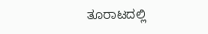ತೂರಾಟದಲ್ಲಿ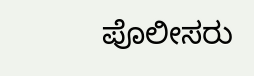ಪೊಲೀಸರು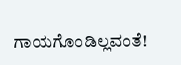ಗಾಯಗೊಂಡಿಲ್ಲವಂತೆ!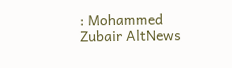: Mohammed Zubair AltNews